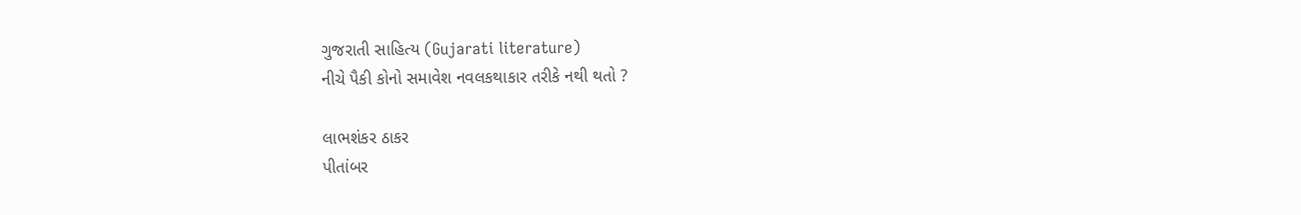ગુજરાતી સાહિત્ય (Gujarati literature)
નીચે પૈકી કોનો સમાવેશ નવલકથાકાર તરીકે નથી થતો ?

લાભશંકર ઠાકર
પીતાંબર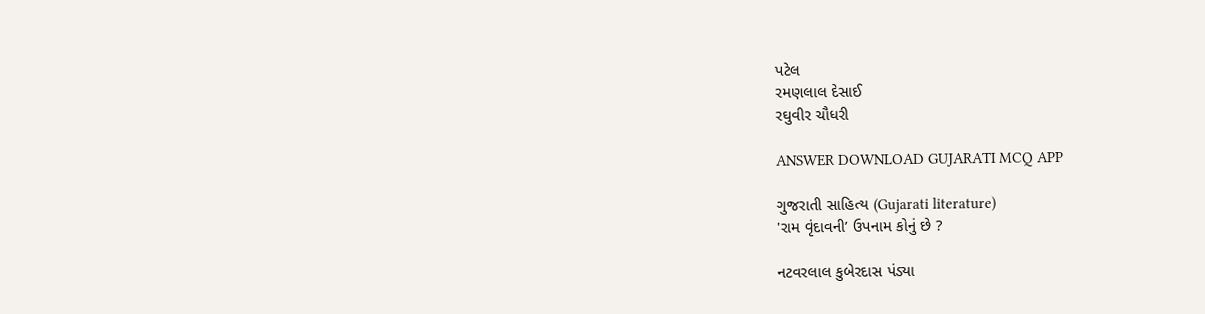પટેલ
રમણલાલ દેસાઈ
રઘુવીર ચૌધરી

ANSWER DOWNLOAD GUJARATI MCQ APP

ગુજરાતી સાહિત્ય (Gujarati literature)
'રામ વૃંદાવની’ ઉપનામ કોનું છે ?

નટવરલાલ કુબેરદાસ પંડ્યા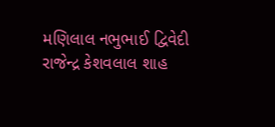મણિલાલ નભુભાઈ દ્વિવેદી
રાજેન્દ્ર કેશવલાલ શાહ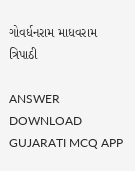ગોવર્ધનરામ માધવરામ ત્રિપાઠી

ANSWER DOWNLOAD GUJARATI MCQ APP